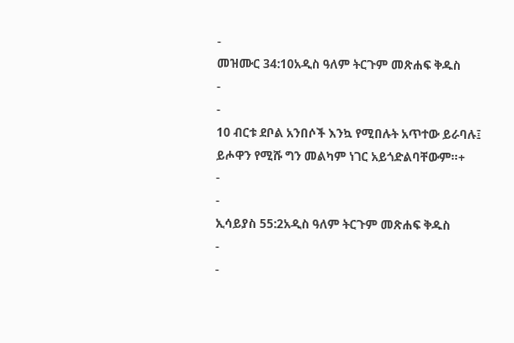-
መዝሙር 34:10አዲስ ዓለም ትርጉም መጽሐፍ ቅዱስ
-
-
10 ብርቱ ደቦል አንበሶች እንኳ የሚበሉት አጥተው ይራባሉ፤
ይሖዋን የሚሹ ግን መልካም ነገር አይጎድልባቸውም።+
-
-
ኢሳይያስ 55:2አዲስ ዓለም ትርጉም መጽሐፍ ቅዱስ
-
-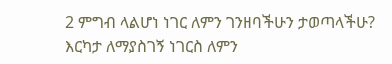2 ምግብ ላልሆነ ነገር ለምን ገንዘባችሁን ታወጣላችሁ?
እርካታ ለማያስገኝ ነገርስ ለምን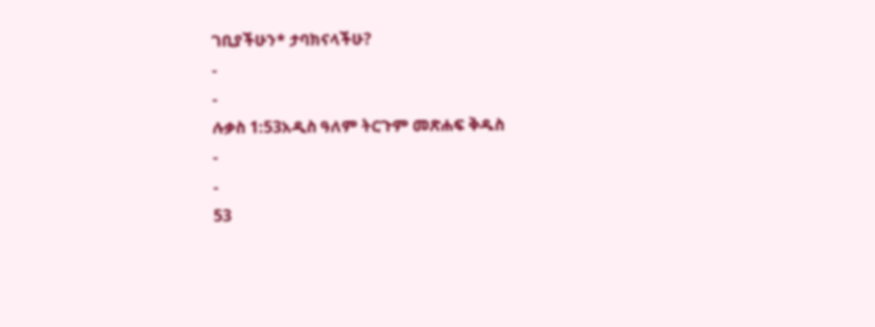ገቢያችሁን* ታባክናላችሁ?
-
-
ሉቃስ 1:53አዲስ ዓለም ትርጉም መጽሐፍ ቅዱስ
-
-
53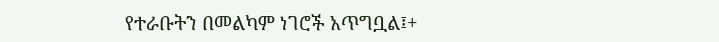የተራቡትን በመልካም ነገሮች አጥግቧል፤+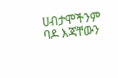ሀብታሞችንም ባዶ እጃቸውን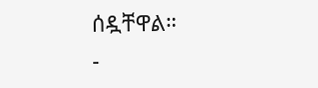ሰዷቸዋል።
-